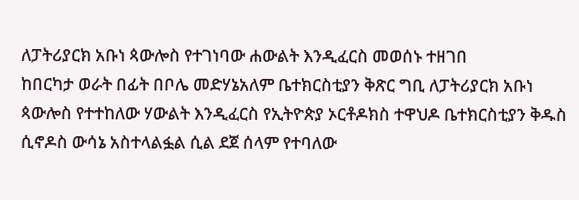ለፓትሪያርክ አቡነ ጳውሎስ የተገነባው ሐውልት እንዲፈርስ መወሰኑ ተዘገበ
ከበርካታ ወራት በፊት በቦሌ መድሃኔአለም ቤተክርስቲያን ቅጽር ግቢ ለፓትሪያርክ አቡነ ጳውሎስ የተተከለው ሃውልት እንዲፈርስ የኢትዮጵያ ኦርቶዶክስ ተዋህዶ ቤተክርስቲያን ቅዱስ ሲኖዶስ ውሳኔ አስተላልፏል ሲል ደጀ ሰላም የተባለው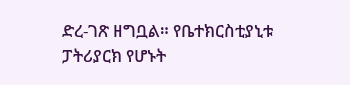ድረ-ገጽ ዘግቧል። የቤተክርስቲያኒቱ ፓትሪያርክ የሆኑት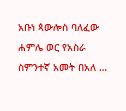አቡነ ጳውሎስ ባለፈው ሐምሌ ወር የአስራ ስምንተኛ አመት በአለ …